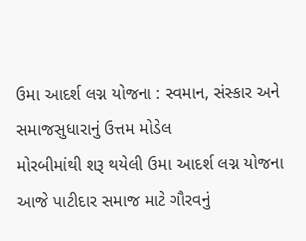ઉમા આદર્શ લગ્ન યોજના : સ્વમાન, સંસ્કાર અને સમાજસુધારાનું ઉત્તમ મોડેલ
મોરબીમાંથી શરૂ થયેલી ઉમા આદર્શ લગ્ન યોજના આજે પાટીદાર સમાજ માટે ગૌરવનું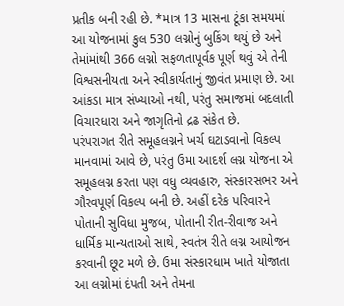પ્રતીક બની રહી છે. *માત્ર 13 માસના ટૂંકા સમયમાં આ યોજનામાં કુલ 530 લગ્નોનું બુકિંગ થયું છે અને તેમાંમાંથી 366 લગ્નો સફળતાપૂર્વક પૂર્ણ થવું એ તેની વિશ્વસનીયતા અને સ્વીકાર્યતાનું જીવંત પ્રમાણ છે. આ આંકડા માત્ર સંખ્યાઓ નથી, પરંતુ સમાજમાં બદલાતી વિચારધારા અને જાગૃતિનો દ્રઢ સંકેત છે.
પરંપરાગત રીતે સમૂહલગ્નને ખર્ચ ઘટાડવાનો વિકલ્પ માનવામાં આવે છે, પરંતુ ઉમા આદર્શ લગ્ન યોજના એ સમૂહલગ્ન કરતા પણ વધુ વ્યવહારુ, સંસ્કારસભર અને ગૌરવપૂર્ણ વિકલ્પ બની છે. અહીં દરેક પરિવારને પોતાની સુવિધા મુજબ, પોતાની રીત-રીવાજ અને ધાર્મિક માન્યતાઓ સાથે, સ્વતંત્ર રીતે લગ્ન આયોજન કરવાની છૂટ મળે છે. ઉમા સંસ્કારધામ ખાતે યોજાતા આ લગ્નોમાં દંપતી અને તેમના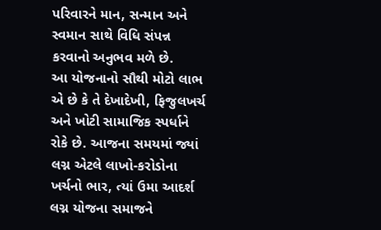પરિવારને માન, સન્માન અને સ્વમાન સાથે વિધિ સંપન્ન કરવાનો અનુભવ મળે છે.
આ યોજનાનો સૌથી મોટો લાભ એ છે કે તે દેખાદેખી, ફિજુલખર્ચ અને ખોટી સામાજિક સ્પર્ધાને રોકે છે. આજના સમયમાં જ્યાં લગ્ન એટલે લાખો-કરોડોના ખર્ચનો ભાર, ત્યાં ઉમા આદર્શ લગ્ન યોજના સમાજને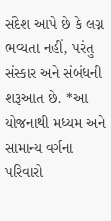સંદેશ આપે છે કે લગ્ન ભવ્યતા નહીં, પરંતુ સંસ્કાર અને સંબંધની શરૂઆત છે. *આ યોજનાથી મધ્યમ અને સામાન્ય વર્ગના પરિવારો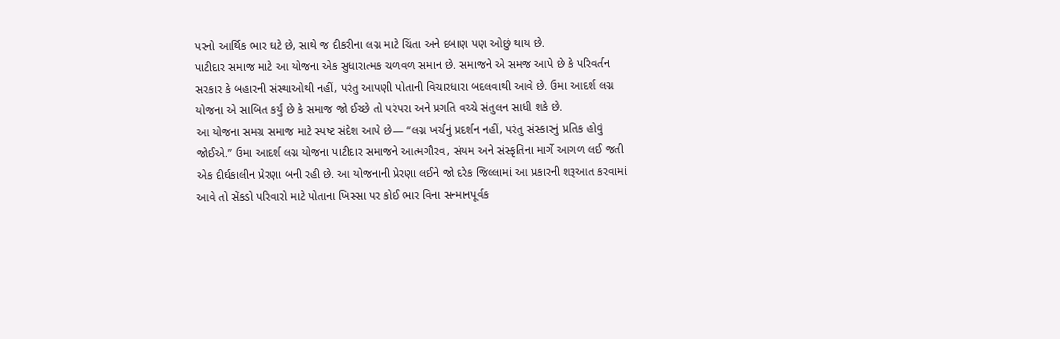પરનો આર્થિક ભાર ઘટે છે, સાથે જ દીકરીના લગ્ન માટે ચિંતા અને દબાણ પણ ઓછું થાય છે.
પાટીદાર સમાજ માટે આ યોજના એક સુધારાત્મક ચળવળ સમાન છે. સમાજને એ સમજ આપે છે કે પરિવર્તન સરકાર કે બહારની સંસ્થાઓથી નહીં, પરંતુ આપણી પોતાની વિચારધારા બદલવાથી આવે છે. ઉમા આદર્શ લગ્ન યોજના એ સાબિત કર્યું છે કે સમાજ જો ઈચ્છે તો પરંપરા અને પ્રગતિ વચ્ચે સંતુલન સાધી શકે છે.
આ યોજના સમગ્ર સમાજ માટે સ્પષ્ટ સંદેશ આપે છે— “લગ્ન ખર્ચનું પ્રદર્શન નહીં, પરંતુ સંસ્કારનું પ્રતિક હોવું જોઈએ.” ઉમા આદર્શ લગ્ન યોજના પાટીદાર સમાજને આત્મગૌરવ, સંયમ અને સંસ્કૃતિના માર્ગે આગળ લઈ જતી એક દીર્ઘકાલીન પ્રેરણા બની રહી છે. આ યોજનાની પ્રેરણા લઈને જો દરેક જિલ્લામાં આ પ્રકારની શરૂઆત કરવામાં આવે તો સેંકડો પરિવારો માટે પોતાના ખિસ્સા પર કોઈ ભાર વિના સન્માનપૂર્વક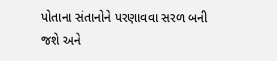પોતાના સંતાનોને પરણાવવા સરળ બની જશે અને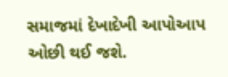સમાજમાં દેખાદેખી આપોઆપ ઓછી થઈ જશે.